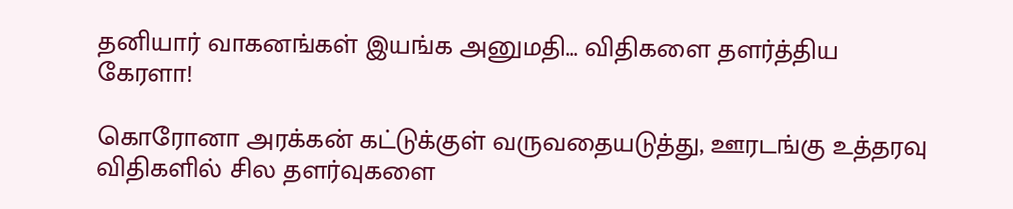தனியார் வாகனங்கள் இயங்க அனுமதி... விதிகளை தளர்த்திய கேரளா!

கொரோனா அரக்கன் கட்டுக்குள் வருவதையடுத்து, ஊரடங்கு உத்தரவு விதிகளில் சில தளர்வுகளை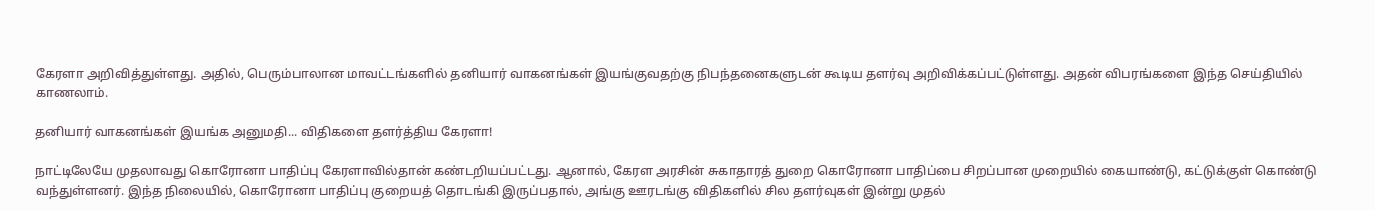கேரளா அறிவித்துள்ளது. அதில், பெரும்பாலான மாவட்டங்களில் தனியார் வாகனங்கள் இயங்குவதற்கு நிபந்தனைகளுடன் கூடிய தளர்வு அறிவிக்கப்பட்டுள்ளது. அதன் விபரங்களை இந்த செய்தியில் காணலாம்.

தனியார் வாகனங்கள் இயங்க அனுமதி... விதிகளை தளர்த்திய கேரளா!

நாட்டிலேயே முதலாவது கொரோனா பாதிப்பு கேரளாவில்தான் கண்டறியப்பட்டது. ஆனால், கேரள அரசின் சுகாதாரத் துறை கொரோனா பாதிப்பை சிறப்பான முறையில் கையாண்டு, கட்டுக்குள் கொண்டு வந்துள்ளனர். இந்த நிலையில், கொரோனா பாதிப்பு குறையத் தொடங்கி இருப்பதால், அங்கு ஊரடங்கு விதிகளில் சில தளர்வுகள் இன்று முதல்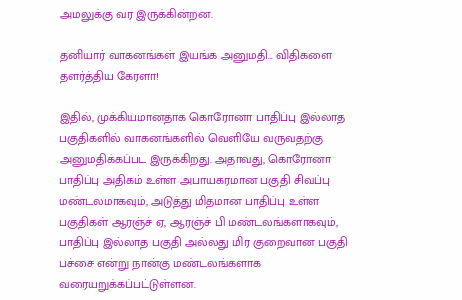அமலுக்கு வர இருக்கின்றன.

தனியார் வாகனங்கள் இயங்க அனுமதி... விதிகளை தளர்த்திய கேரளா!

இதில், முக்கியமானதாக கொரோனா பாதிப்பு இல்லாத பகுதிகளில் வாகனங்களில் வெளியே வருவதற்கு அனுமதிக்கப்பட இருக்கிறது. அதாவது, கொரோனா பாதிப்பு அதிகம் உள்ள அபாயகரமான பகுதி சிவப்பு மண்டலமாகவும், அடுத்து மிதமான பாதிப்பு உள்ள பகுதிகள் ஆரஞ்ச் ஏ, ஆரஞ்ச் பி மண்டலங்களாகவும், பாதிப்பு இல்லாத பகுதி அல்லது மிர குறைவான பகுதி பச்சை என்று நான்கு மண்டலங்களாக வரையறுக்கப்பட்டுள்ளன.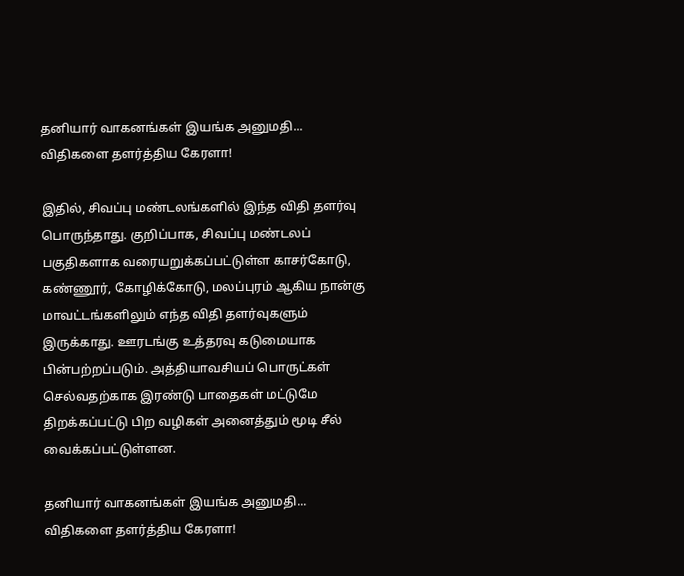தனியார் வாகனங்கள் இயங்க அனுமதி... விதிகளை தளர்த்திய கேரளா!

இதில், சிவப்பு மண்டலங்களில் இந்த விதி தளர்வு பொருந்தாது. குறிப்பாக, சிவப்பு மண்டலப் பகுதிகளாக வரையறுக்கப்பட்டுள்ள காசர்கோடு, கண்ணூர், கோழிக்கோடு, மலப்புரம் ஆகிய நான்கு மாவட்டங்களிலும் எந்த விதி தளர்வுகளும் இருக்காது. ஊரடங்கு உத்தரவு கடுமையாக பின்பற்றப்படும். அத்தியாவசியப் பொருட்கள் செல்வதற்காக இரண்டு பாதைகள் மட்டுமே திறக்கப்பட்டு பிற வழிகள் அனைத்தும் மூடி சீல் வைக்கப்பட்டுள்ளன.

தனியார் வாகனங்கள் இயங்க அனுமதி... விதிகளை தளர்த்திய கேரளா!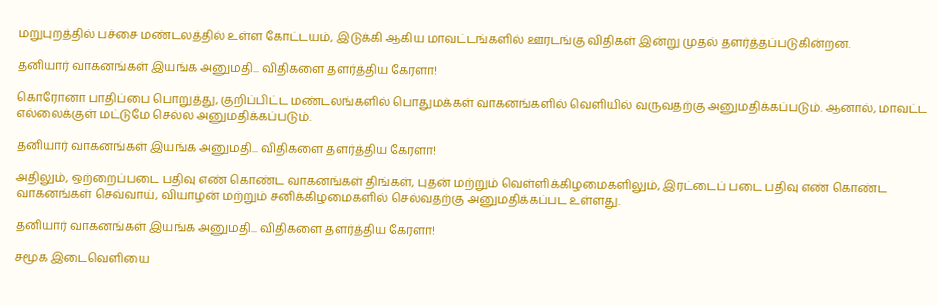மறுபுறத்தில் பச்சை மண்டலத்தில் உள்ள கோட்டயம், இடுக்கி ஆகிய மாவட்டங்களில் ஊரடங்கு விதிகள் இன்று முதல் தளர்த்தப்படுகின்றன.

தனியார் வாகனங்கள் இயங்க அனுமதி... விதிகளை தளர்த்திய கேரளா!

கொரோனா பாதிப்பை பொறுத்து, குறிப்பிட்ட மண்டலங்களில் பொதுமக்கள் வாகனங்களில் வெளியில் வருவதற்கு அனுமதிக்கப்படும். ஆனால், மாவட்ட எல்லைக்குள் மட்டுமே செல்ல அனுமதிக்கப்படும்.

தனியார் வாகனங்கள் இயங்க அனுமதி... விதிகளை தளர்த்திய கேரளா!

அதிலும், ஒற்றைப்படை பதிவு எண் கொண்ட வாகனங்கள் திங்கள், புதன் மற்றும் வெள்ளிக்கிழமைகளிலும், இரட்டைப் படை பதிவு எண் கொண்ட வாகனங்கள் செவ்வாய், வியாழன் மற்றும் சனிக்கிழமைகளில் செல்வதற்கு அனுமதிக்கப்பட உள்ளது.

தனியார் வாகனங்கள் இயங்க அனுமதி... விதிகளை தளர்த்திய கேரளா!

சமூக இடைவெளியை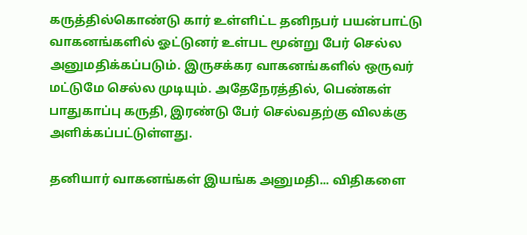கருத்தில்கொண்டு கார் உள்ளிட்ட தனிநபர் பயன்பாட்டு வாகனங்களில் ஓட்டுனர் உள்பட மூன்று பேர் செல்ல அனுமதிக்கப்படும். இருசக்கர வாகனங்களில் ஒருவர் மட்டுமே செல்ல முடியும். அதேநேரத்தில், பெண்கள் பாதுகாப்பு கருதி, இரண்டு பேர் செல்வதற்கு விலக்கு அளிக்கப்பட்டுள்ளது.

தனியார் வாகனங்கள் இயங்க அனுமதி... விதிகளை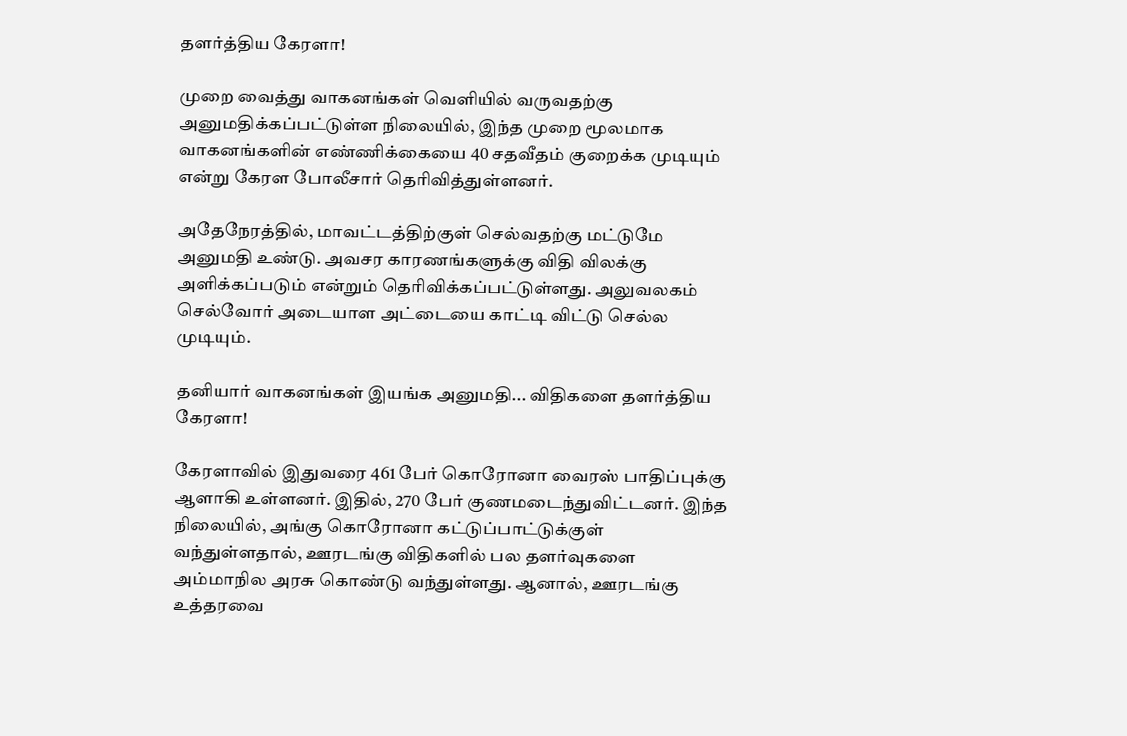தளர்த்திய கேரளா!

முறை வைத்து வாகனங்கள் வெளியில் வருவதற்கு அனுமதிக்கப்பட்டுள்ள நிலையில், இந்த முறை மூலமாக வாகனங்களின் எண்ணிக்கையை 40 சதவீதம் குறைக்க முடியும் என்று கேரள போலீசார் தெரிவித்துள்ளனர்.

அதேநேரத்தில், மாவட்டத்திற்குள் செல்வதற்கு மட்டுமே அனுமதி உண்டு. அவசர காரணங்களுக்கு விதி விலக்கு அளிக்கப்படும் என்றும் தெரிவிக்கப்பட்டுள்ளது. அலுவலகம் செல்வோர் அடையாள அட்டையை காட்டி விட்டு செல்ல முடியும்.

தனியார் வாகனங்கள் இயங்க அனுமதி... விதிகளை தளர்த்திய கேரளா!

கேரளாவில் இதுவரை 461 பேர் கொரோனா வைரஸ் பாதிப்புக்கு ஆளாகி உள்ளனர். இதில், 270 பேர் குணமடைந்துவிட்டனர். இந்த நிலையில், அங்கு கொரோனா கட்டுப்பாட்டுக்குள் வந்துள்ளதால், ஊரடங்கு விதிகளில் பல தளர்வுகளை அம்மாநில அரசு கொண்டு வந்துள்ளது. ஆனால், ஊரடங்கு உத்தரவை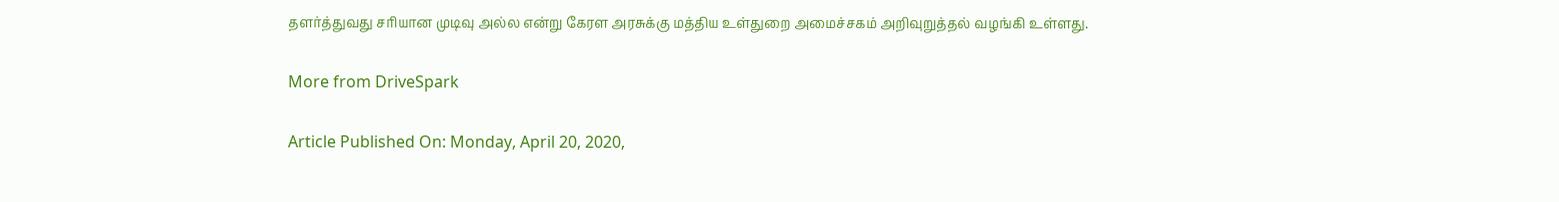தளர்த்துவது சரியான முடிவு அல்ல என்று கேரள அரசுக்கு மத்திய உள்துறை அமைச்சகம் அறிவுறுத்தல் வழங்கி உள்ளது.

More from DriveSpark

Article Published On: Monday, April 20, 2020,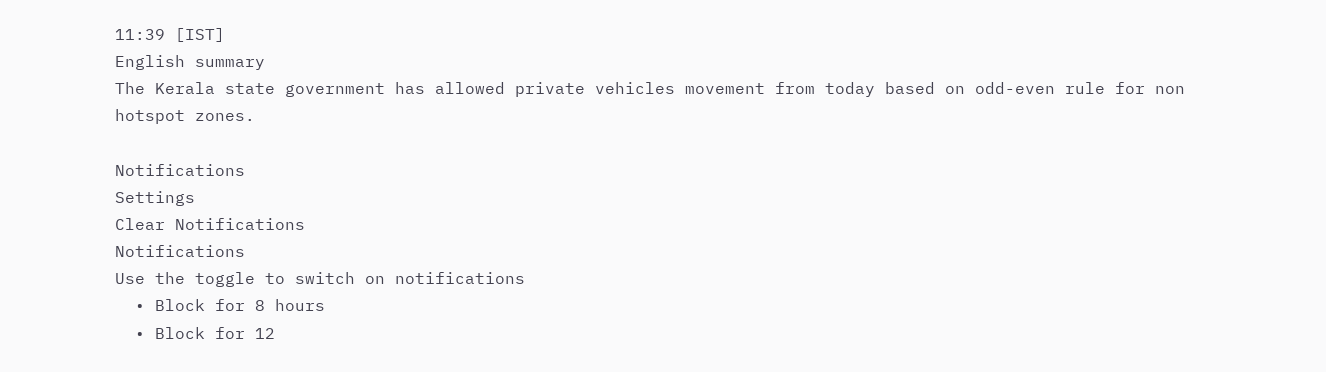11:39 [IST]
English summary
The Kerala state government has allowed private vehicles movement from today based on odd-even rule for non hotspot zones.

Notifications
Settings
Clear Notifications
Notifications
Use the toggle to switch on notifications
  • Block for 8 hours
  • Block for 12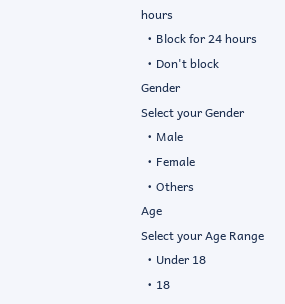hours
  • Block for 24 hours
  • Don't block
Gender
Select your Gender
  • Male
  • Female
  • Others
Age
Select your Age Range
  • Under 18
  • 18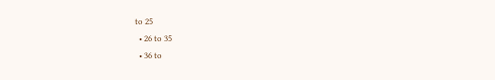to 25
  • 26 to 35
  • 36 to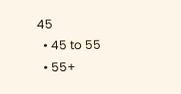45
  • 45 to 55
  • 55+